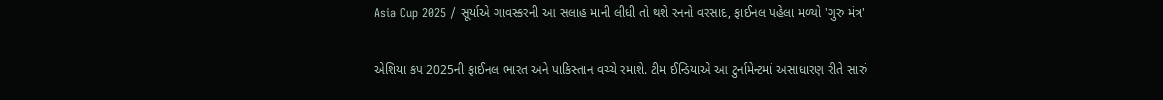Asia Cup 2025 / સૂર્યાએ ગાવસ્કરની આ સલાહ માની લીધી તો થશે રનનો વરસાદ, ફાઈનલ પહેલા મળ્યો 'ગુરુ મંત્ર'

એશિયા કપ 2025ની ફાઈનલ ભારત અને પાકિસ્તાન વચ્ચે રમાશે. ટીમ ઈન્ડિયાએ આ ટુર્નામેન્ટમાં અસાધારણ રીતે સારું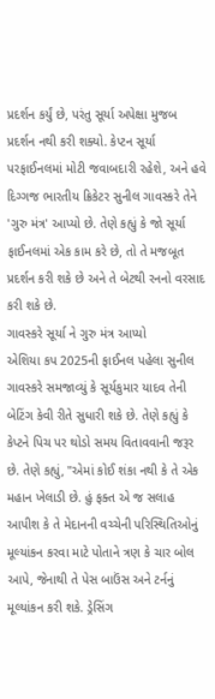પ્રદર્શન કર્યું છે, પરંતુ સૂર્યા અપેક્ષા મુજબ પ્રદર્શન નથી કરી શક્યો. કેપ્ટન સૂર્યા પરફાઈનલમાં મોટી જવાબદારી રહેશે, અને હવે દિગ્ગજ ભારતીય ક્રિકેટર સુનીલ ગાવસ્કરે તેને 'ગુરુ મંત્ર' આપ્યો છે. તેણે કહ્યું કે જો સૂર્યા ફાઈનલમાં એક કામ કરે છે, તો તે મજબૂત પ્રદર્શન કરી શકે છે અને તે બેટથી રનનો વરસાદ કરી શકે છે.
ગાવસ્કરે સૂર્યા ને ગુરુ મંત્ર આપ્યો
એશિયા કપ 2025ની ફાઈનલ પહેલા સુનીલ ગાવસ્કરે સમજાવ્યું કે સૂર્યકુમાર યાદવ તેની બેટિંગ કેવી રીતે સુધારી શકે છે. તેણે કહ્યું કે કેપ્ટને પિચ પર થોડો સમય વિતાવવાની જરૂર છે. તેણે કહ્યું, "એમાં કોઈ શંકા નથી કે તે એક મહાન ખેલાડી છે. હું ફક્ત એ જ સલાહ આપીશ કે તે મેદાનની વચ્ચેની પરિસ્થિતિઓનું મૂલ્યાંકન કરવા માટે પોતાને ત્રણ કે ચાર બોલ આપે, જેનાથી તે પેસ બાઉંસ અને ટર્નનું મૂલ્યાંકન કરી શકે. ડ્રેસિંગ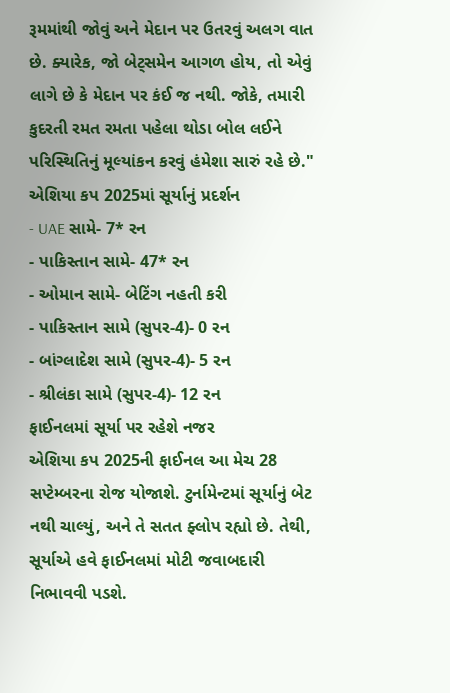રૂમમાંથી જોવું અને મેદાન પર ઉતરવું અલગ વાત છે. ક્યારેક, જો બેટ્સમેન આગળ હોય, તો એવું લાગે છે કે મેદાન પર કંઈ જ નથી. જોકે, તમારી કુદરતી રમત રમતા પહેલા થોડા બોલ લઈને પરિસ્થિતિનું મૂલ્યાંકન કરવું હંમેશા સારું રહે છે."
એશિયા કપ 2025માં સૂર્યાનું પ્રદર્શન
- UAE સામે- 7* રન
- પાકિસ્તાન સામે- 47* રન
- ઓમાન સામે- બેટિંગ નહતી કરી
- પાકિસ્તાન સામે (સુપર-4)- 0 રન
- બાંગ્લાદેશ સામે (સુપર-4)- 5 રન
- શ્રીલંકા સામે (સુપર-4)- 12 રન
ફાઈનલમાં સૂર્યા પર રહેશે નજર
એશિયા કપ 2025ની ફાઈનલ આ મેચ 28 સપ્ટેમ્બરના રોજ યોજાશે. ટુર્નામેન્ટમાં સૂર્યાનું બેટ નથી ચાલ્યું, અને તે સતત ફ્લોપ રહ્યો છે. તેથી, સૂર્યાએ હવે ફાઈનલમાં મોટી જવાબદારી નિભાવવી પડશે.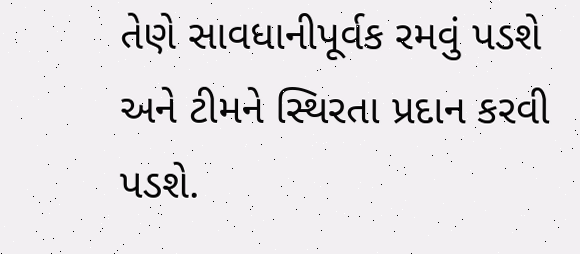તેણે સાવધાનીપૂર્વક રમવું પડશે અને ટીમને સ્થિરતા પ્રદાન કરવી પડશે.